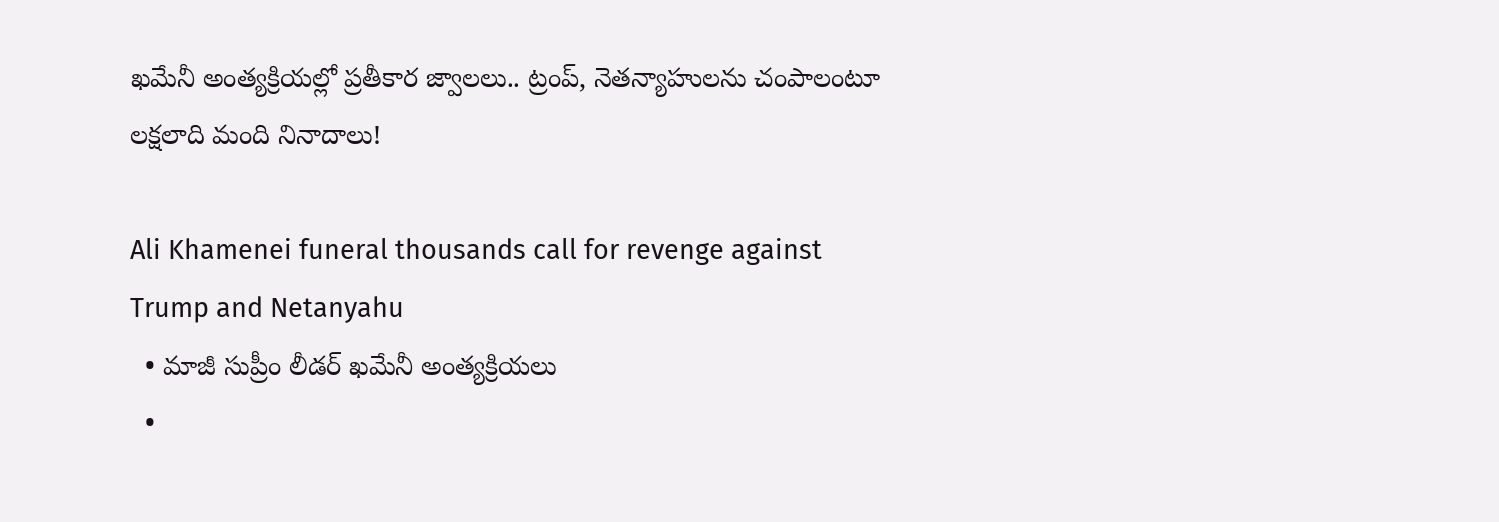ఖమేనీ అంత్యక్రియల్లో ప్రతీకార జ్వాలలు.. ట్రంప్, నెతన్యాహులను చంపాలంటూ లక్షలాది మంది నినాదాలు!

Ali Khamenei funeral thousands call for revenge against Trump and Netanyahu
  • మాజీ సుప్రీం లీడర్ ఖమేనీ అంత్యక్రియలు
  •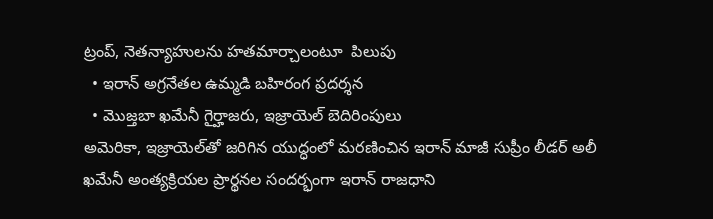ట్రంప్, నెతన్యాహులను హతమార్చాలంటూ  పిలుపు
  • ఇరాన్ అగ్రనేతల ఉమ్మడి బహిరంగ ప్రదర్శన
  • మొజ్తబా ఖమేనీ గైర్హాజరు, ఇజ్రాయెల్ బెదిరింపులు
అమెరికా, ఇజ్రాయెల్‌తో జరిగిన యుద్ధంలో మరణించిన ఇరాన్ మాజీ సుప్రీం లీడర్ అలీ ఖమేనీ అంత్యక్రియల ప్రార్థనల సందర్భంగా ఇరాన్ రాజధాని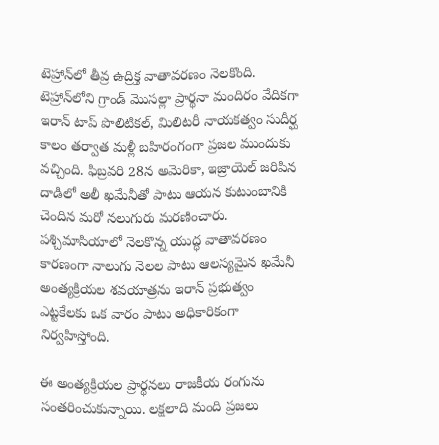టెహ్రాన్‌లో తీవ్ర ఉద్రిక్త వాతావరణం నెలకొంది. టెహ్రాన్‌లోని గ్రాండ్ మొసల్లా ప్రార్థనా మందిరం వేదికగా ఇరాన్ టాప్ పొలిటికల్, మిలిటరీ నాయకత్వం సుదీర్ఘ కాలం తర్వాత మళ్లీ బహిరంగంగా ప్రజల ముందుకు వచ్చింది. ఫిబ్రవరి 28న అమెరికా, ఇజ్రాయెల్ జరిపిన దాడిలో అలీ ఖమేనీతో పాటు ఆయన కుటుంబానికి చెందిన మరో నలుగురు మరణించారు. పశ్చిమాసియాలో నెలకొన్న యుద్ధ వాతావరణం కారణంగా నాలుగు నెలల పాటు ఆలస్యమైన ఖమేనీ అంత్యక్రియల శవయాత్రను ఇరాన్ ప్రభుత్వం ఎట్టకేలకు ఒక వారం పాటు అధికారికంగా నిర్వహిస్తోంది.

ఈ అంత్యక్రియల ప్రార్థనలు రాజకీయ రంగును సంతరించుకున్నాయి. లక్షలాది మంది ప్రజలు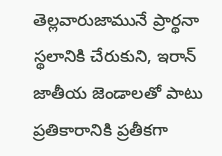తెల్లవారుజామునే ప్రార్థనా స్థలానికి చేరుకుని, ఇరాన్ జాతీయ జెండాలతో పాటు ప్రతికారానికి ప్రతీకగా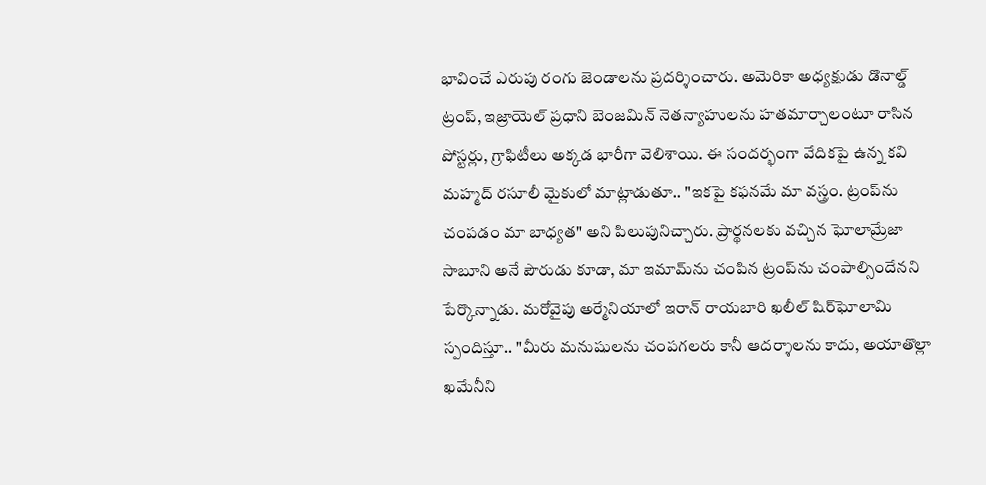భావించే ఎరుపు రంగు జెండాలను ప్రదర్శించారు. అమెరికా అధ్యక్షుడు డొనాల్డ్ ట్రంప్, ఇజ్రాయెల్ ప్రధాని బెంజమిన్ నెతన్యాహులను హతమార్చాలంటూ రాసిన పోస్టర్లు, గ్రాఫిటీలు అక్కడ భారీగా వెలిశాయి. ఈ సందర్భంగా వేదికపై ఉన్న కవి మహ్మద్ రసూలీ మైకులో మాట్లాడుతూ.. "ఇకపై కఫనమే మా వస్త్రం. ట్రంప్‌ను చంపడం మా బాధ్యత" అని పిలుపునిచ్చారు. ప్రార్థనలకు వచ్చిన ఘోలామ్రేజా సాబూని అనే పౌరుడు కూడా, మా ఇమామ్‌ను చంపిన ట్రంప్‌ను చంపాల్సిందేనని పేర్కొన్నాడు. మరోవైపు అర్మేనియాలో ఇరాన్ రాయబారి ఖలీల్ షిర్‌ఘోలామి స్పందిస్తూ.. "మీరు మనుషులను చంపగలరు కానీ ఆదర్శాలను కాదు, అయాతొల్లా ఖమేనీని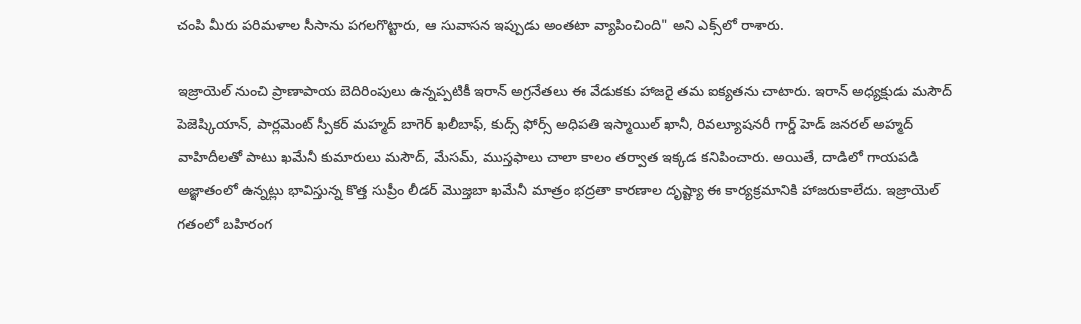చంపి మీరు పరిమళాల సీసాను పగలగొట్టారు, ఆ సువాసన ఇప్పుడు అంతటా వ్యాపించింది" అని ఎక్స్‌లో రాశారు.

ఇజ్రాయెల్ నుంచి ప్రాణాపాయ బెదిరింపులు ఉన్నప్పటికీ ఇరాన్ అగ్రనేతలు ఈ వేడుకకు హాజరై తమ ఐక్యతను చాటారు. ఇరాన్ అధ్యక్షుడు మసౌద్ పెజెష్కియాన్, పార్లమెంట్ స్పీకర్ మహ్మద్ బాగెర్ ఖలీబాఫ్, కుద్స్ ఫోర్స్ అధిపతి ఇస్మాయిల్ ఖానీ, రివల్యూషనరీ గార్డ్ హెడ్ జనరల్ అహ్మద్ వాహిదీలతో పాటు ఖమేనీ కుమారులు మసౌద్, మేసమ్, ముస్తఫాలు చాలా కాలం తర్వాత ఇక్కడ కనిపించారు. అయితే, దాడిలో గాయపడి అజ్ఞాతంలో ఉన్నట్లు భావిస్తున్న కొత్త సుప్రీం లీడర్ మొజ్తబా ఖమేనీ మాత్రం భద్రతా కారణాల దృష్ట్యా ఈ కార్యక్రమానికి హాజరుకాలేదు. ఇజ్రాయెల్ గతంలో బహిరంగ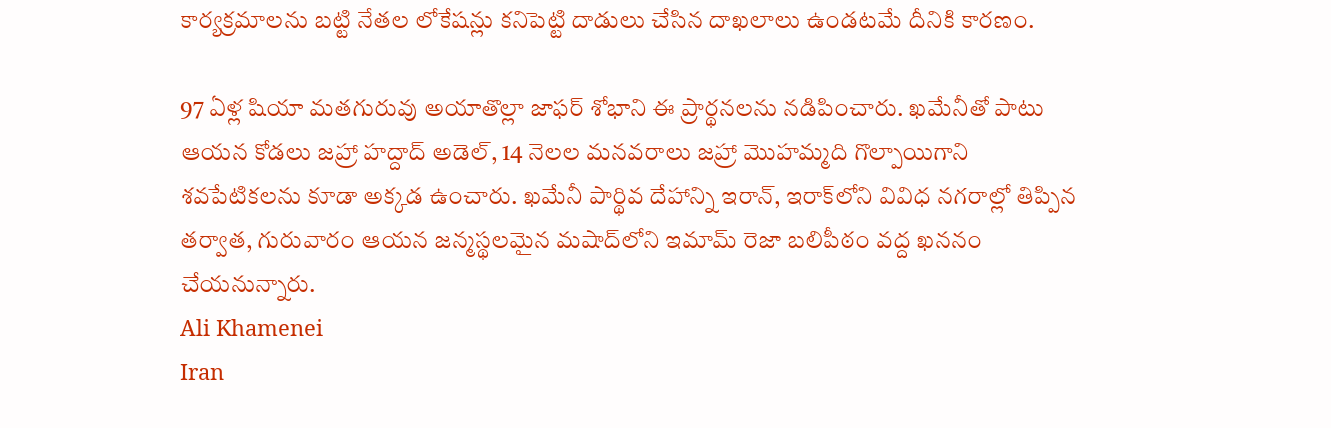కార్యక్రమాలను బట్టి నేతల లోకేషన్లు కనిపెట్టి దాడులు చేసిన దాఖలాలు ఉండటమే దీనికి కారణం.

97 ఏళ్ల షియా మతగురువు అయాతొల్లా జాఫర్ శోభాని ఈ ప్రార్థనలను నడిపించారు. ఖమేనీతో పాటు ఆయన కోడలు జహ్రా హద్దాద్ అడెల్, 14 నెలల మనవరాలు జహ్రా మొహమ్మది గొల్పాయిగాని శవపేటికలను కూడా అక్కడ ఉంచారు. ఖమేనీ పార్థివ దేహాన్ని ఇరాన్, ఇరాక్‌లోని వివిధ నగరాల్లో తిప్పిన తర్వాత, గురువారం ఆయన జన్మస్థలమైన మషాద్‌లోని ఇమామ్ రెజా బలిపీఠం వద్ద ఖననం చేయనున్నారు.
Ali Khamenei
Iran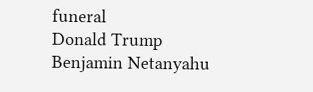funeral
Donald Trump
Benjamin Netanyahu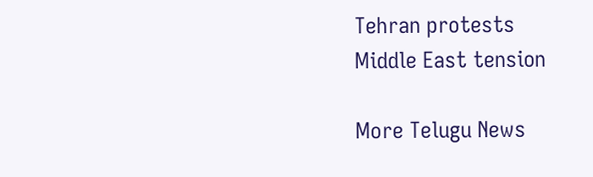Tehran protests
Middle East tension

More Telugu News